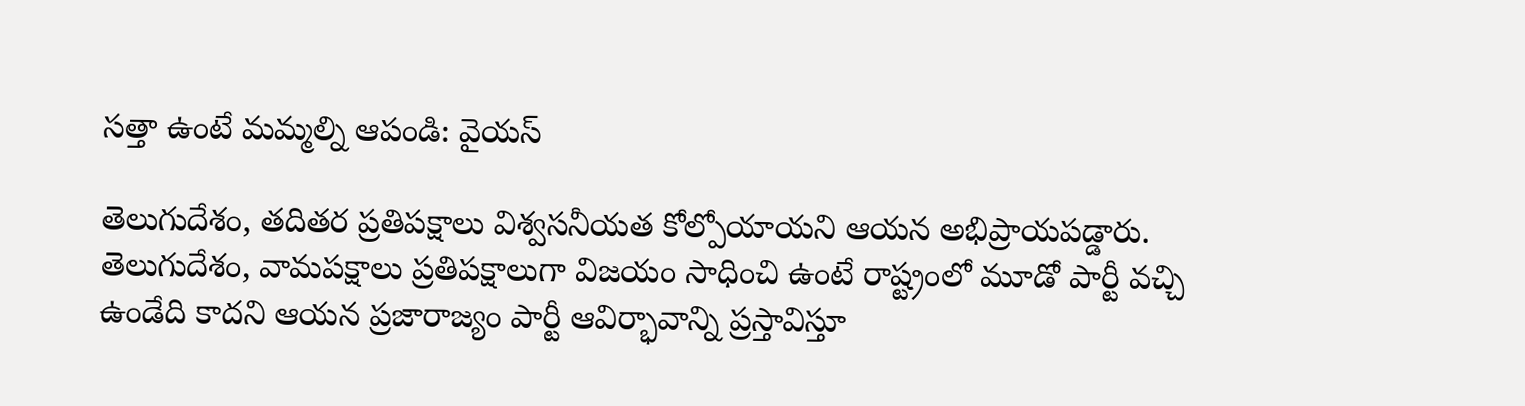సత్తా ఉంటే మమ్మల్ని ఆపండి: వైయస్

తెలుగుదేశం, తదితర ప్రతిపక్షాలు విశ్వసనీయత కోల్పోయాయని ఆయన అభిప్రాయపడ్డారు. తెలుగుదేశం, వామపక్షాలు ప్రతిపక్షాలుగా విజయం సాధించి ఉంటే రాష్ట్రంలో మూడో పార్టీ వచ్చి ఉండేది కాదని ఆయన ప్రజారాజ్యం పార్టీ ఆవిర్భావాన్ని ప్రస్తావిస్తూ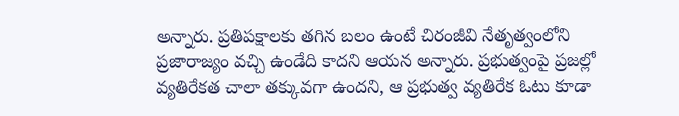అన్నారు. ప్రతిపక్షాలకు తగిన బలం ఉంటే చిరంజీవి నేతృత్వంలోని ప్రజారాజ్యం వచ్చి ఉండేది కాదని ఆయన అన్నారు. ప్రభుత్వంపై ప్రజల్లో వ్యతిరేకత చాలా తక్కువగా ఉందని, ఆ ప్రభుత్వ వ్యతిరేక ఓటు కూడా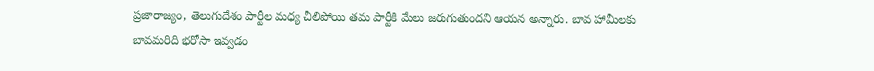ప్రజారాజ్యం, తెలుగుదేశం పార్టీల మధ్య చీలిపోయి తమ పార్టీకి మేలు జరుగుతుందని ఆయన అన్నారు. బావ హామీలకు బావమరిది భరోసా ఇవ్వడం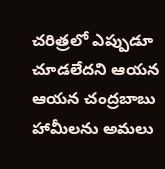చరిత్రలో ఎప్పుడూ చూడలేదని ఆయన ఆయన చంద్రబాబు హామీలను అమలు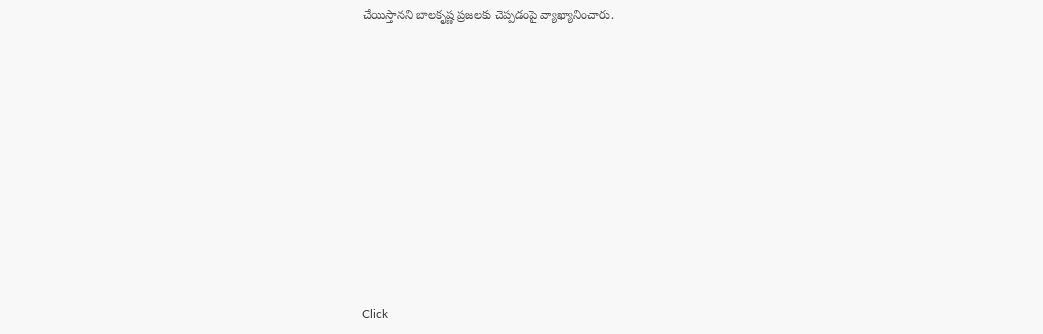చేయిస్తానని బాలకృష్ణ ప్రజలకు చెప్పడంపై వ్యాఖ్యానించారు.












Click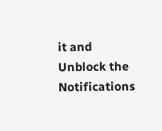it and Unblock the Notifications